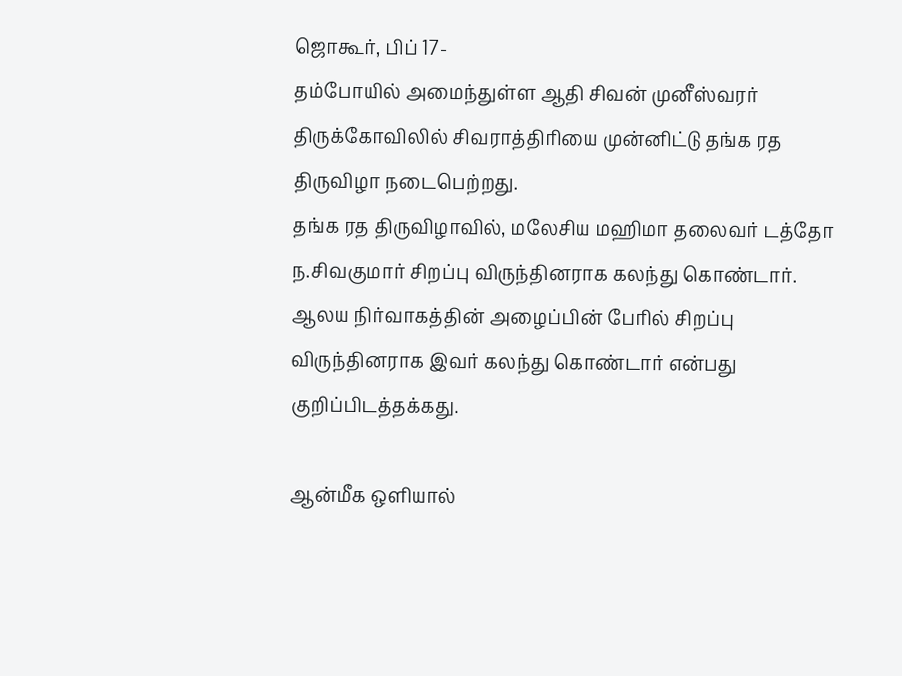ஜொகூர், பிப் 17-
தம்போயில் அமைந்துள்ள ஆதி சிவன் முனீஸ்வரர் திருக்கோவிலில் சிவராத்திரியை முன்னிட்டு தங்க ரத திருவிழா நடைபெற்றது.
தங்க ரத திருவிழாவில், மலேசிய மஹிமா தலைவர் டத்தோ ந.சிவகுமார் சிறப்பு விருந்தினராக கலந்து கொண்டார்.
ஆலய நிர்வாகத்தின் அழைப்பின் பேரில் சிறப்பு விருந்தினராக இவர் கலந்து கொண்டார் என்பது குறிப்பிடத்தக்கது.

ஆன்மீக ஒளியால்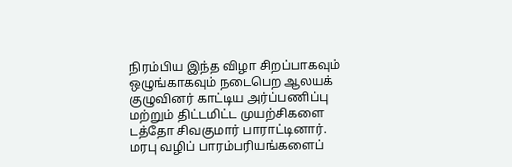நிரம்பிய இந்த விழா சிறப்பாகவும் ஒழுங்காகவும் நடைபெற ஆலயக் குழுவினர் காட்டிய அர்ப்பணிப்பு மற்றும் திட்டமிட்ட முயற்சிகளை டத்தோ சிவகுமார் பாராட்டினார்.
மரபு வழிப் பாரம்பரியங்களைப்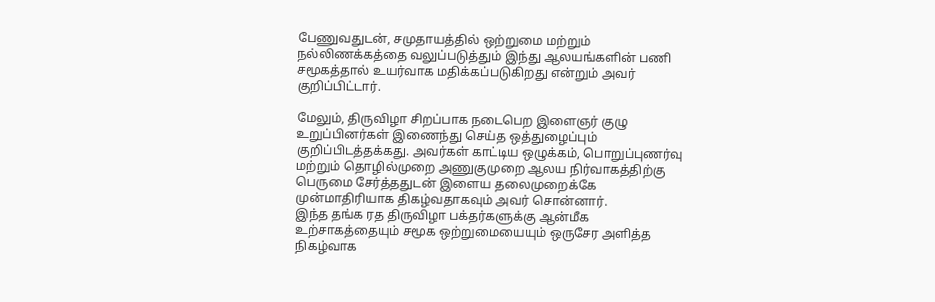பேணுவதுடன், சமுதாயத்தில் ஒற்றுமை மற்றும் நல்லிணக்கத்தை வலுப்படுத்தும் இந்து ஆலயங்களின் பணி சமூகத்தால் உயர்வாக மதிக்கப்படுகிறது என்றும் அவர் குறிப்பிட்டார்.

மேலும், திருவிழா சிறப்பாக நடைபெற இளைஞர் குழு உறுப்பினர்கள் இணைந்து செய்த ஒத்துழைப்பும் குறிப்பிடத்தக்கது. அவர்கள் காட்டிய ஒழுக்கம், பொறுப்புணர்வு மற்றும் தொழில்முறை அணுகுமுறை ஆலய நிர்வாகத்திற்கு பெருமை சேர்த்ததுடன் இளைய தலைமுறைக்கே முன்மாதிரியாக திகழ்வதாகவும் அவர் சொன்னார்.
இந்த தங்க ரத திருவிழா பக்தர்களுக்கு ஆன்மீக உற்சாகத்தையும் சமூக ஒற்றுமையையும் ஒருசேர அளித்த நிகழ்வாக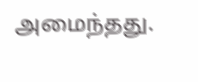அமைந்தது.